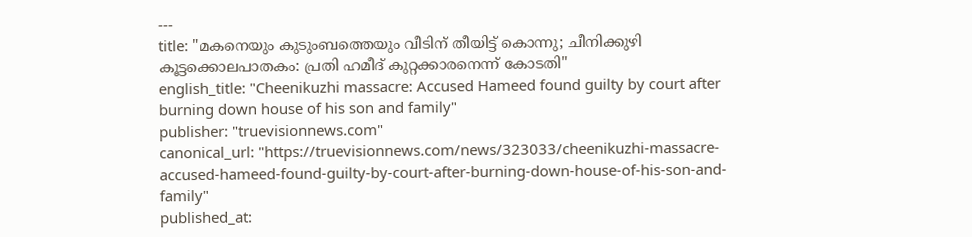---
title: "മകനെയും കുടുംബത്തെയും വീടിന് തീയിട്ട് കൊന്നു; ചീനിക്കുഴി കൂട്ടക്കൊലപാതകം: പ്രതി ഹമീദ് കുറ്റക്കാരനെന്ന് കോടതി"
english_title: "Cheenikuzhi massacre: Accused Hameed found guilty by court after burning down house of his son and family"
publisher: "truevisionnews.com"
canonical_url: "https://truevisionnews.com/news/323033/cheenikuzhi-massacre-accused-hameed-found-guilty-by-court-after-burning-down-house-of-his-son-and-family"
published_at: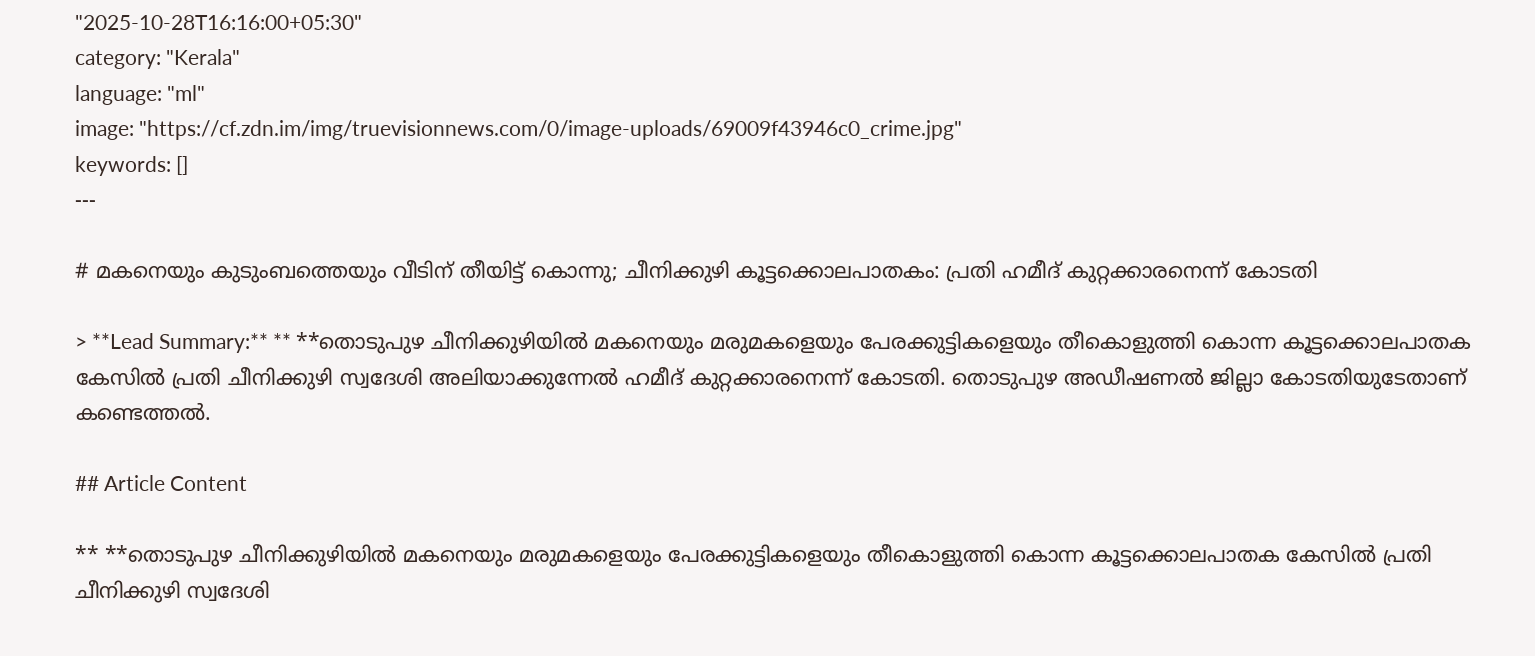"2025-10-28T16:16:00+05:30"
category: "Kerala"
language: "ml"
image: "https://cf.zdn.im/img/truevisionnews.com/0/image-uploads/69009f43946c0_crime.jpg"
keywords: []
---

# മകനെയും കുടുംബത്തെയും വീടിന് തീയിട്ട് കൊന്നു; ചീനിക്കുഴി കൂട്ടക്കൊലപാതകം: പ്രതി ഹമീദ് കുറ്റക്കാരനെന്ന് കോടതി

> **Lead Summary:** ** **തൊടുപുഴ ചീനിക്കുഴിയിൽ മകനെയും മരുമകളെയും പേരക്കുട്ടികളെയും തീകൊളുത്തി കൊന്ന കൂട്ടക്കൊലപാതക കേസിൽ പ്രതി ചീനിക്കുഴി സ്വദേശി അലിയാക്കുന്നേൽ ഹമീദ് കുറ്റക്കാരനെന്ന് കോടതി. തൊടുപുഴ അഡീഷണൽ ജില്ലാ കോടതിയുടേതാണ് കണ്ടെത്തൽ.

## Article Content

** **തൊടുപുഴ ചീനിക്കുഴിയിൽ മകനെയും മരുമകളെയും പേരക്കുട്ടികളെയും തീകൊളുത്തി കൊന്ന കൂട്ടക്കൊലപാതക കേസിൽ പ്രതി ചീനിക്കുഴി സ്വദേശി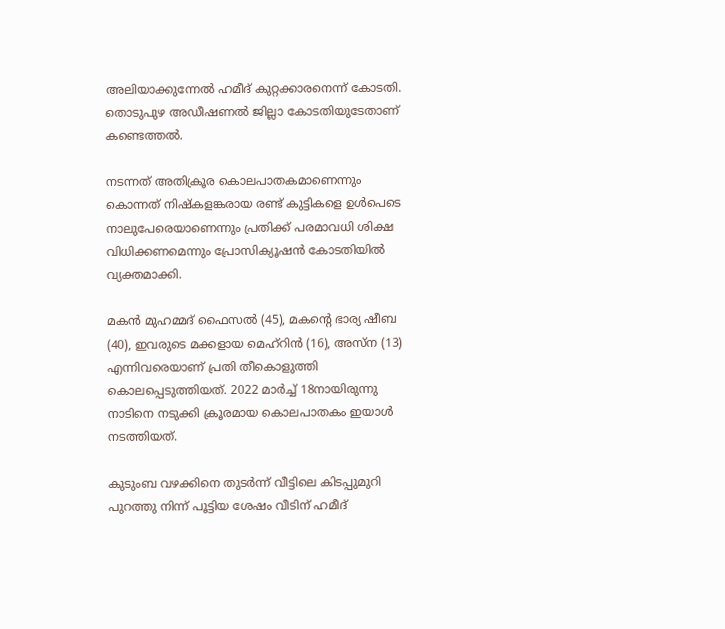അലിയാക്കുന്നേൽ ഹമീദ് കുറ്റക്കാരനെന്ന് കോടതി. തൊടുപുഴ അഡീഷണൽ ജില്ലാ കോടതിയുടേതാണ് കണ്ടെത്തൽ.

നടന്നത് അതിക്രൂര കൊലപാതകമാണെന്നും കൊന്നത് നിഷ്കളങ്കരായ രണ്ട് കുട്ടികളെ ഉൾപെടെ നാലുപേരെയാണെന്നും പ്രതിക്ക് പരമാവധി ശിക്ഷ വിധിക്കണമെന്നും പ്രോസിക്യൂഷൻ കോടതിയിൽ വ്യക്തമാക്കി.

മകൻ മുഹമ്മദ് ഫൈസൽ (45), മകന്‍റെ ഭാര്യ ഷീബ (40), ഇവരുടെ മക്കളായ മെഹ്റിൻ (16), അസ്ന (13) എന്നിവരെയാണ് പ്രതി തീകൊളുത്തി കൊലപ്പെടുത്തിയത്. 2022 മാർച്ച് 18നായിരുന്നു നാടിനെ നടുക്കി ക്രൂരമായ കൊലപാതകം ഇയാൾ നടത്തിയത്.

കുടുംബ വഴക്കിനെ തുടർന്ന് വീട്ടിലെ കിടപ്പുമുറി പുറത്തു നിന്ന് പൂട്ടിയ ശേഷം വീടിന് ഹമീദ്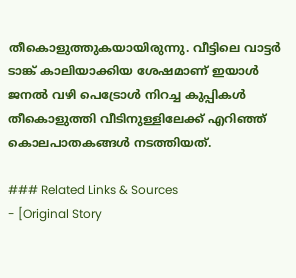തീകൊളുത്തുകയായിരുന്നു. വീട്ടിലെ വാട്ടർ ടാങ്ക് കാലിയാക്കിയ ശേഷമാണ് ഇയാൾ ജനൽ വഴി പെട്രോൾ നിറച്ച കുപ്പികൾ തീകൊളുത്തി വീടിനുള്ളിലേക്ക് എറിഞ്ഞ് കൊലപാതകങ്ങൾ നടത്തിയത്.

### Related Links & Sources
- [Original Story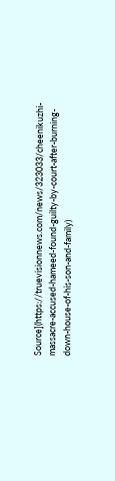Source](https://truevisionnews.com/news/323033/cheenikuzhi-massacre-accused-hameed-found-guilty-by-court-after-burning-down-house-of-his-son-and-family)